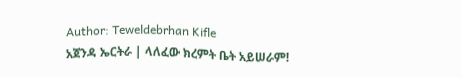Author: Teweldebrhan Kifle
አጀንዳ ኤርትራ | ላለፈው ክረምት ቤት አይሠራም!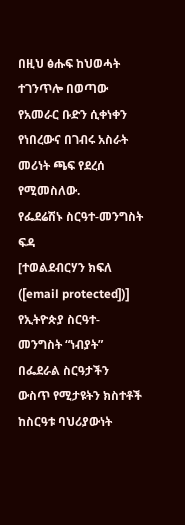በዚህ ፅሑፍ ከህወሓት ተገንጥሎ በወጣው የአመራር ቡድን ሲቀነቀን የነበረውና በገብሩ አስራት መሪነት ጫፍ የደረሰ የሚመስለው.
የፌደሬሽኑ ስርዓተ-መንግስት ፍዳ
[ተወልደብርሃን ክፍለ ([email protected])] የኢትዮጵያ ስርዓተ-መንግስት “ነብያት” በፌደራል ስርዓታችን ውስጥ የሚታዩትን ክስተቶች ከስርዓቱ ባህሪያውነት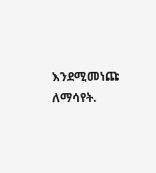እንደሚመነጩ ለማሳየት.